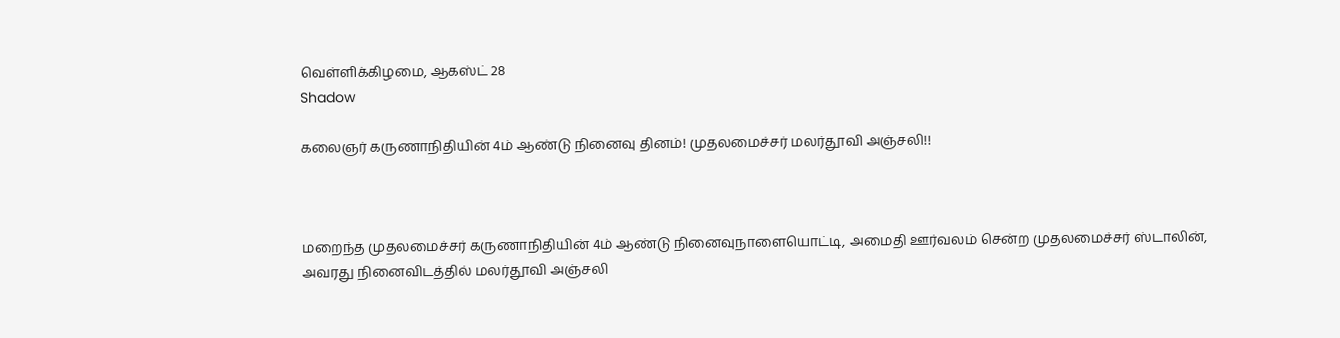வெள்ளிக்கிழமை, ஆகஸ்ட் 28
Shadow

கலைஞர் கருணாநிதியின் 4ம் ஆண்டு நினைவு தினம்! முதலமைச்சர் மலர்தூவி அஞ்சலி!!



மறைந்த முதலமைச்சர் கருணாநிதியின் 4ம் ஆண்டு நினைவுநாளையொட்டி, அமைதி ஊர்வலம் சென்ற முதலமைச்சர் ஸ்டாலின், அவரது நினைவிடத்தில் மலர்தூவி அஞ்சலி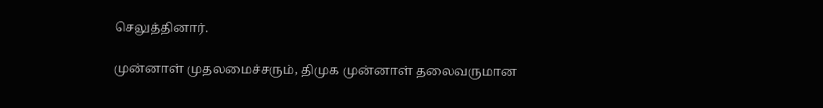செலுத்தினார்.

முன்னாள் முதலமைச்சரும், திமுக முன்னாள் தலைவருமான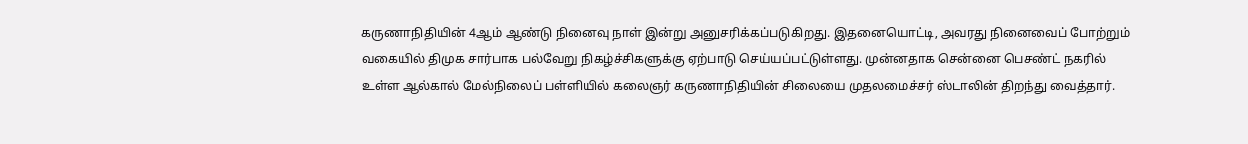கருணாநிதியின் 4ஆம் ஆண்டு நினைவு நாள் இன்று அனுசரிக்கப்படுகிறது. இதனையொட்டி, அவரது நினைவைப் போற்றும் வகையில் திமுக சார்பாக பல்வேறு நிகழ்ச்சிகளுக்கு ஏற்பாடு செய்யப்பட்டுள்ளது. முன்னதாக சென்னை பெசண்ட் நகரில் உள்ள ஆல்கால் மேல்நிலைப் பள்ளியில் கலைஞர் கருணாநிதியின் சிலையை முதலமைச்சர் ஸ்டாலின் திறந்து வைத்தார்.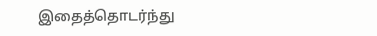இதைத்தொடர்ந்து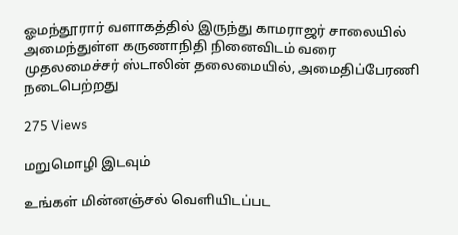ஓமந்தூரார் வளாகத்தில் இருந்து காமராஜர் சாலையில் அமைந்துள்ள கருணாநிதி நினைவிடம் வரை முதலமைச்சர் ஸ்டாலின் தலைமையில், அமைதிப்பேரணி நடைபெற்றது

275 Views

மறுமொழி இடவும்

உங்கள் மின்னஞ்சல் வெளியிடப்பட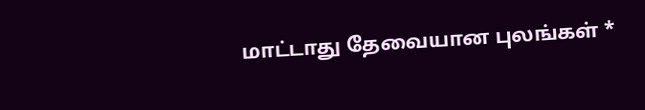மாட்டாது தேவையான புலங்கள் *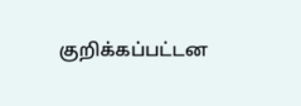குறிக்கப்பட்டன